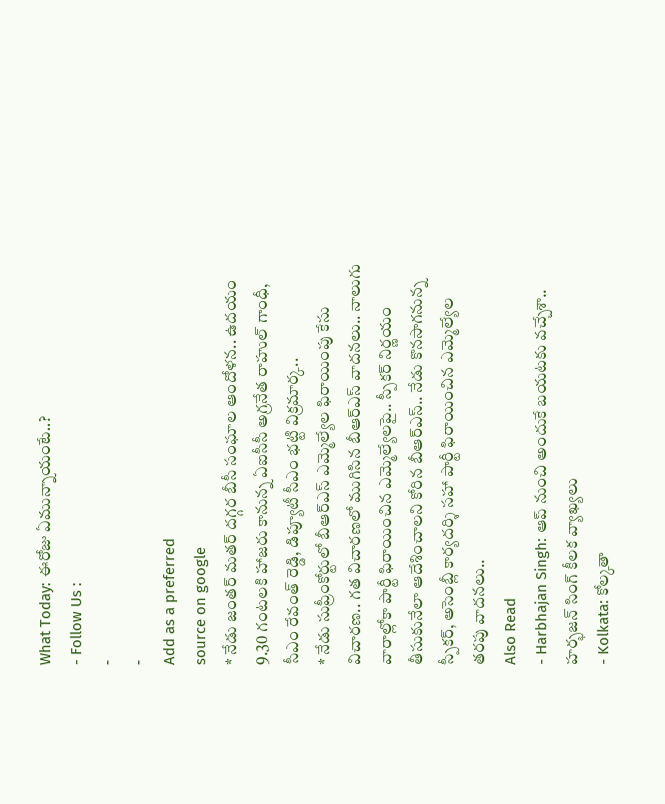What Today: ఈరోజు ఏమున్నాయంటే..?
- Follow Us :
-
-
Add as a preferred
source on google
* నేడు జంతర్ మతర్ దగ్గర బీసీ సంఘాల ఆందోళన.. ఉదయం 9.30 గంటలకి హాజరు కానున్న ఏఐసీసీ అగ్రనేత రాహుల్ గాంధీ, సీఎం రేవంత్ రెడ్డి, డిప్యూటీ సీఎం భట్టి విక్రమార్క..
* నేడు సుప్రీంకోర్టులో బీఆర్ఎస్ ఎమ్మెల్యేల ఫిరాయింపు కేసు విచారణ.. గత విచారణలో ముగిసిన బీఆర్ఎస్ వాదనలు.. నాలుగు వారాల్లోకా పార్టీ ఫిరాయించిన ఎమ్మెల్యేలపై.. స్పీకర్ నిర్ణయం తీసుకునేలా ఆదేశించాలని కోరిన బీఆర్ఎస్.. నేడు కొనసాగనున్న స్పీకర్, అసెంబ్లీ కార్యదర్శి సహా పార్టీ ఫిరాయించిన ఎమ్మెల్యేల తరపు వాదనలు..
Also Read
- Harbhajan Singh: ఆప్ నుంచి అందుకే బయటకు వచ్చేశా.. హర్భజన్ సింగ్ కీలక వ్యాఖ్యలు
- Kolkata: కోల్కతా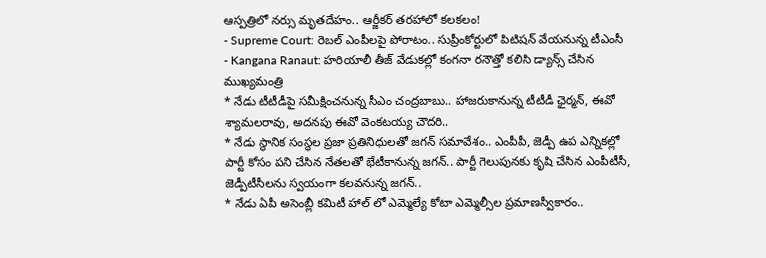ఆస్పత్రిలో నర్సు మృతదేహం.. ఆర్జీకర్ తరహాలో కలకలం!
- Supreme Court: రెబల్ ఎంపీలపై పోరాటం.. సుప్రీంకోర్టులో పిటిషన్ వేయనున్న టీఎంసీ
- Kangana Ranaut: హరియాలీ తీజ్ వేడుకల్లో కంగనా రనౌత్తో కలిసి డ్యాన్స్ చేసిన ముఖ్యమంత్రి
* నేడు టీటీడీపై సమీక్షించనున్న సీఎం చంద్రబాబు.. హాజరుకానున్న టీటీడీ ఛైర్మన్, ఈవో శ్యామలరావు, అదనపు ఈవో వెంకటయ్య చౌదరి..
* నేడు స్థానిక సంస్థల ప్రజా ప్రతినిధులతో జగన్ సమావేశం.. ఎంపీపీ, జెడ్పీ ఉప ఎన్నికల్లో పార్టీ కోసం పని చేసిన నేతలతో భేటీకానున్న జగన్.. పార్టీ గెలుపునకు కృషి చేసిన ఎంపీటీసీ, జెడ్పీటీసీలను స్వయంగా కలవనున్న జగన్..
* నేడు ఏపీ అసెంబ్లీ కమిటీ హాల్ లో ఎమ్మెల్యే కోటా ఎమ్మెల్సీల ప్రమాణస్వీకారం..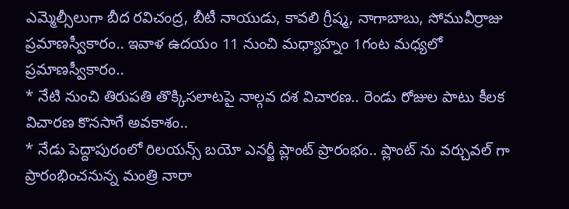ఎమ్మెల్సీలుగా బీద రవిచంద్ర, బీటీ నాయుడు, కావలి గ్రీష్మ, నాగాబాబు, సోమువీర్రాజు ప్రమాణస్వీకారం.. ఇవాళ ఉదయం 11 నుంచి మధ్యాహ్నం 1గంట మధ్యలో ప్రమాణస్వీకారం..
* నేటి నుంచి తిరుపతి తొక్కిసలాటపై నాల్గవ దశ విచారణ.. రెండు రోజుల పాటు కీలక విచారణ కొనసాగే అవకాశం..
* నేడు పెద్దాపురంలో రిలయన్స్ బయో ఎనర్జీ ప్లాంట్ ప్రారంభం.. ప్లాంట్ ను వర్చువల్ గా ప్రారంభించనున్న మంత్రి నారా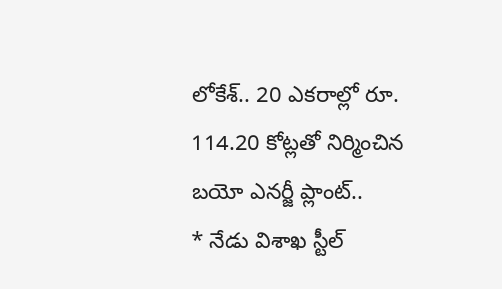లోకేశ్.. 20 ఎకరాల్లో రూ. 114.20 కోట్లతో నిర్మించిన బయో ఎనర్జీ ప్లాంట్..
* నేడు విశాఖ స్టీల్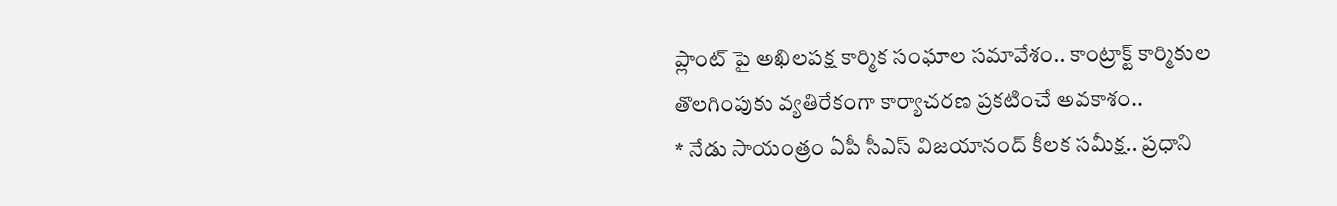ప్లాంట్ పై అఖిలపక్ష కార్మిక సంఘాల సమావేశం.. కాంట్రాక్ట్ కార్మికుల తొలగింపుకు వ్యతిరేకంగా కార్యాచరణ ప్రకటించే అవకాశం..
* నేడు సాయంత్రం ఏపీ సీఎస్ విజయానంద్ కీలక సమీక్ష.. ప్రధాని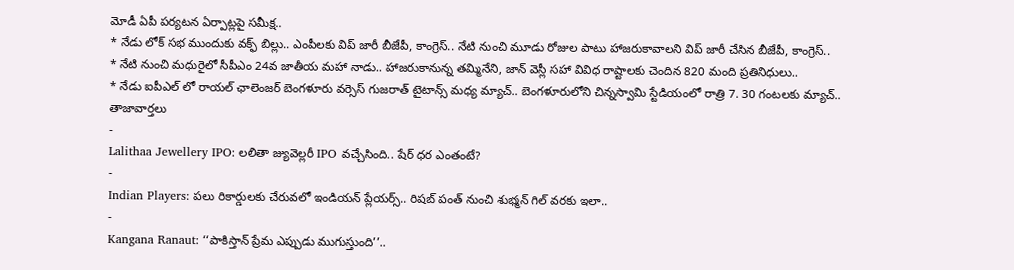మోడీ ఏపీ పర్యటన ఏర్పాట్లపై సమీక్ష..
* నేడు లోక్ సభ ముందుకు వక్ఫ్ బిల్లు.. ఎంపీలకు విప్ జారీ బీజేపీ, కాంగ్రెస్.. నేటి నుంచి మూడు రోజుల పాటు హాజరుకావాలని విప్ జారీ చేసిన బీజేపీ, కాంగ్రెస్..
* నేటి నుంచి మధురైలో సీపీఎం 24వ జాతీయ మహా నాడు.. హాజరుకానున్న తమ్మినేని, జాన్ వెస్లీ సహా వివిధ రాష్టాలకు చెందిన 820 మంది ప్రతినిధులు..
* నేడు ఐపీఎల్ లో రాయల్ ఛాలెంజర్ బెంగళూరు వర్సెస్ గుజరాత్ టైటాన్స్ మధ్య మ్యాచ్.. బెంగళూరులోని చిన్నస్వామి స్టేడియంలో రాత్రి 7. 30 గంటలకు మ్యాచ్..
తాజావార్తలు
-
Lalithaa Jewellery IPO: లలితా జ్యువెల్లరీ IPO వచ్చేసింది.. షేర్ ధర ఎంతంటే?
-
Indian Players: పలు రికార్డులకు చేరువలో ఇండియన్ ప్లేయర్స్.. రిషబ్ పంత్ నుంచి శుభ్మన్ గిల్ వరకు ఇలా..
-
Kangana Ranaut: ‘‘పాకిస్తాన్ ప్రేమ ఎప్పుడు ముగుస్తుంది’’..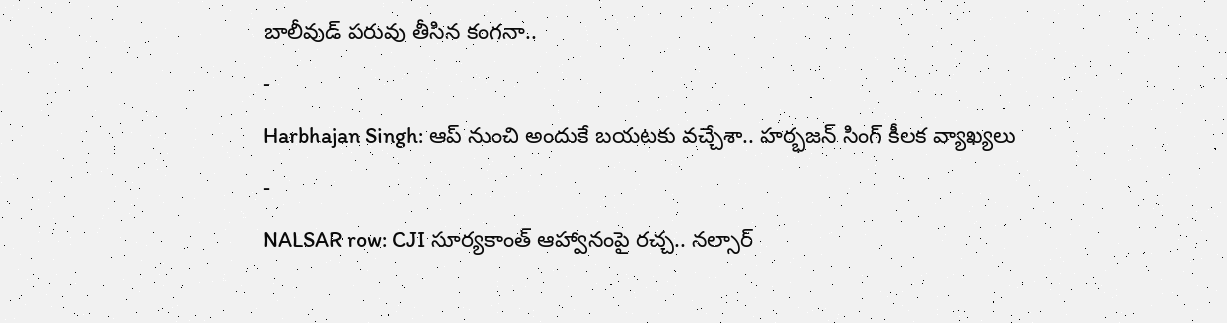బాలీవుడ్ పరువు తీసిన కంగనా..
-
Harbhajan Singh: ఆప్ నుంచి అందుకే బయటకు వచ్చేశా.. హర్భజన్ సింగ్ కీలక వ్యాఖ్యలు
-
NALSAR row: CJI సూర్యకాంత్ ఆహ్వానంపై రచ్చ.. నల్సార్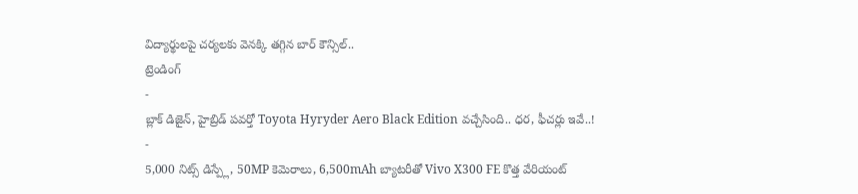విద్యార్థులపై చర్యలకు వెనక్కి తగ్గిన బార్ కౌన్సిల్..
ట్రెండింగ్
-
బ్లాక్ డిజైన్, హైబ్రిడ్ పవర్తో Toyota Hyryder Aero Black Edition వచ్చేసింది.. ధర, ఫీచర్లు ఇవే..!
-
5,000 నిట్స్ డిస్ప్లే, 50MP కెమెరాలు, 6,500mAh బ్యాటరీతో Vivo X300 FE కొత్త వేరియంట్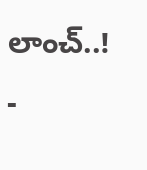లాంచ్..!
-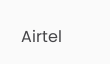Airtel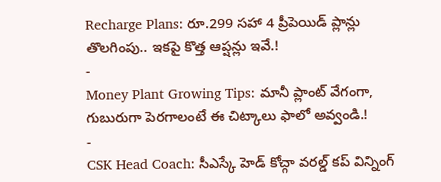Recharge Plans: రూ.299 సహా 4 ప్రీపెయిడ్ ప్లాన్లు తొలగింపు.. ఇకపై కొత్త ఆప్షన్లు ఇవే.!
-
Money Plant Growing Tips: మానీ ప్లాంట్ వేగంగా, గుబురుగా పెరగాలంటే ఈ చిట్కాలు ఫాలో అవ్వండి.!
-
CSK Head Coach: సీఎస్కే హెడ్ కోచ్గా వరల్డ్ కప్ విన్నింగ్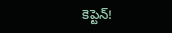కెప్టెన్!